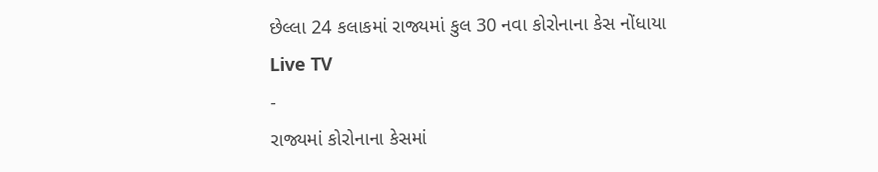છેલ્લા 24 કલાકમાં રાજ્યમાં કુલ 30 નવા કોરોનાના કેસ નોંધાયા
Live TV
-
રાજ્યમાં કોરોનાના કેસમાં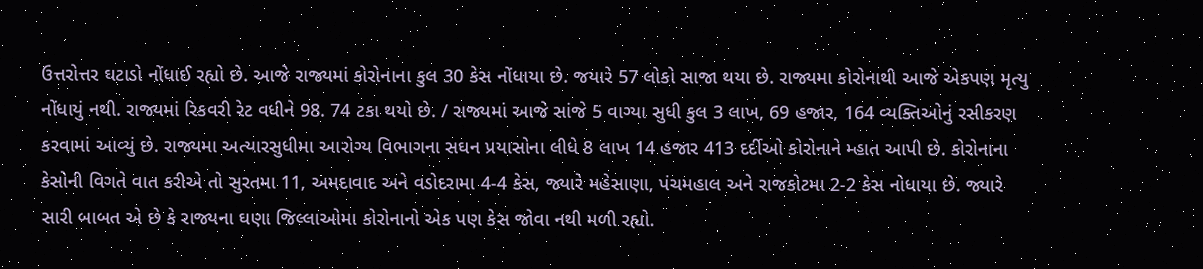ઉત્તરોત્તર ઘટાડો નોંધાઈ રહ્યો છે. આજે રાજ્યમાં કોરોનાના કુલ 30 કેસ નોંધાયા છે. જયારે 57 લોકો સાજા થયા છે. રાજ્યમા કોરોનાથી આજે એકપણ મૃત્યુ નોંધાયું નથી. રાજ્યમાં રિકવરી રેટ વધીને 98. 74 ટકા થયો છે. / રાજ્યમાં આજે સાંજે 5 વાગ્યા સુધી કુલ 3 લાખ, 69 હજાર, 164 વ્યક્તિઓનું રસીકરણ કરવામાં આવ્યું છે. રાજ્યમા અત્યારસુધીમા આરોગ્ય વિભાગના સઘન પ્રયાસોના લીધે 8 લાખ 14 હજાર 413 દર્દીઓ કોરોનાને મ્હાત આપી છે. કોરોનાના કેસોની વિગતે વાત કરીએ તો સુરતમા 11, અમદાવાદ અને વડોદરામા 4-4 કેસ, જ્યારે મહેસાણા, પંચમહાલ અને રાજકોટમા 2-2 કેસ નોધાયા છે. જ્યારે સારી બાબત એ છે કે રાજ્યના ઘણા જિલ્લાઓમા કોરોનાનો એક પણ કેસ જોવા નથી મળી રહ્યો.